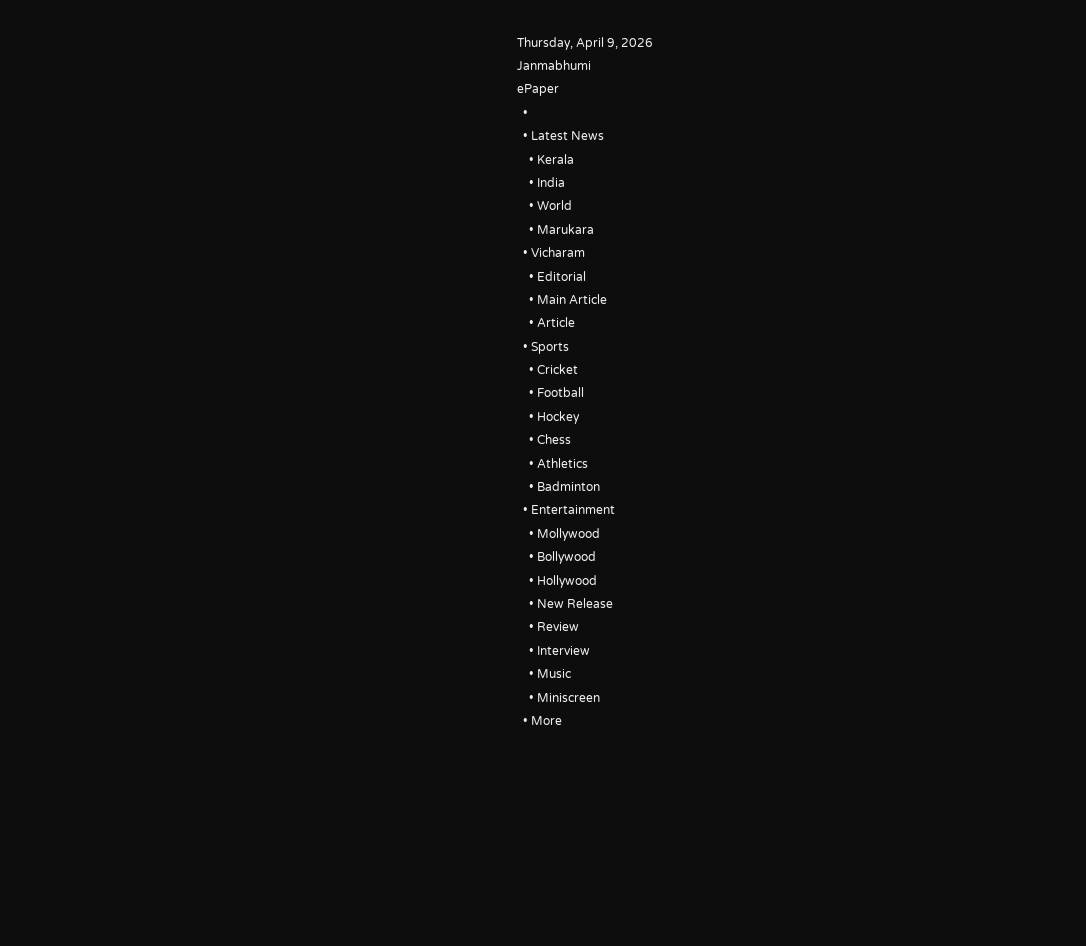Thursday, April 9, 2026
Janmabhumi
ePaper
  •
  • Latest News
    • Kerala
    • India
    • World
    • Marukara
  • Vicharam
    • Editorial
    • Main Article
    • Article
  • Sports
    • Cricket
    • Football
    • Hockey
    • Chess
    • Athletics
    • Badminton
  • Entertainment
    • Mollywood
    • Bollywood
    • Hollywood
    • New Release
    • Review
    • Interview
    • Music
    • Miniscreen
  • More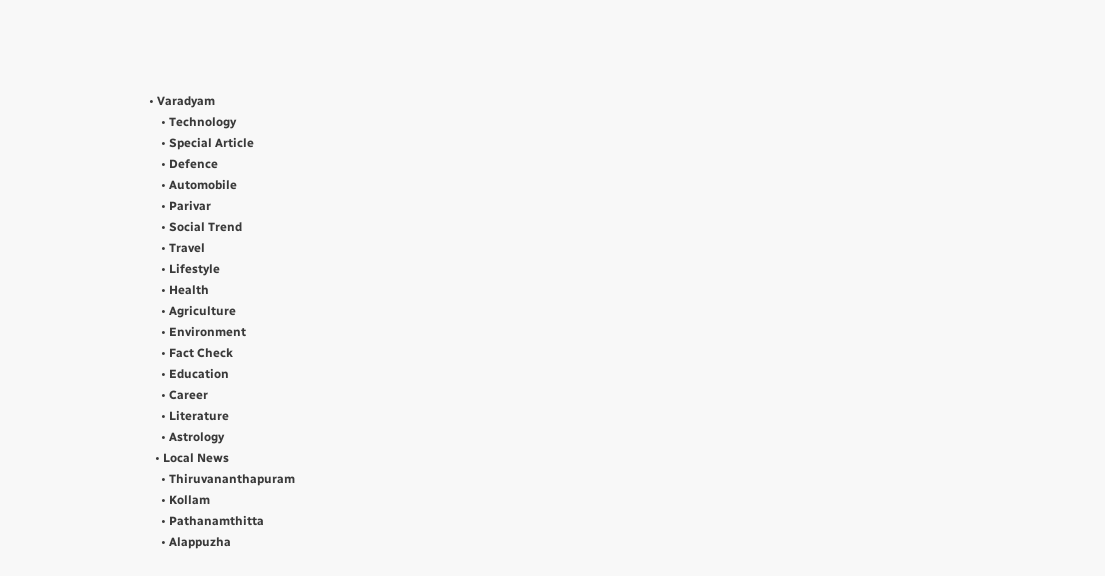• Varadyam
    • Technology
    • Special Article
    • Defence
    • Automobile
    • Parivar
    • Social Trend
    • Travel
    • Lifestyle
    • Health
    • Agriculture
    • Environment
    • Fact Check
    • Education
    • Career
    • Literature
    • Astrology
  • Local News
    • Thiruvananthapuram
    • Kollam
    • Pathanamthitta
    • Alappuzha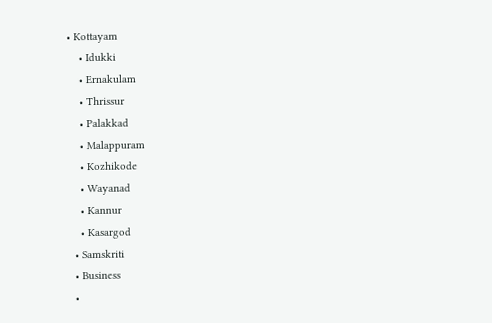• Kottayam
    • Idukki
    • Ernakulam
    • Thrissur
    • Palakkad
    • Malappuram
    • Kozhikode
    • Wayanad
    • Kannur
    • Kasargod
  • Samskriti
  • Business
  •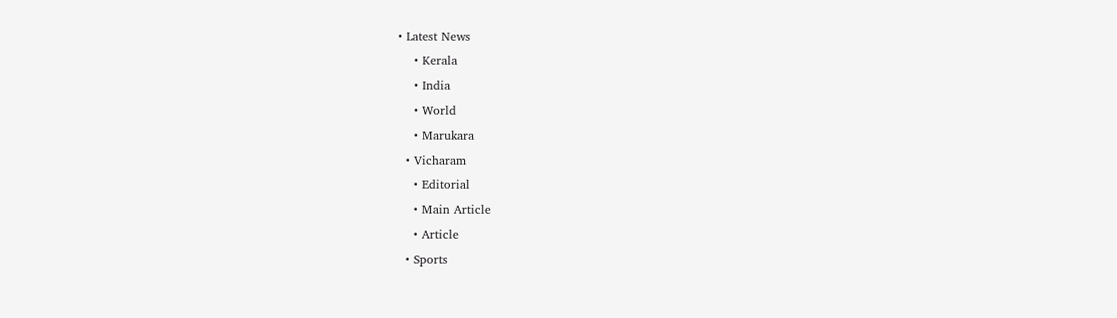• Latest News
    • Kerala
    • India
    • World
    • Marukara
  • Vicharam
    • Editorial
    • Main Article
    • Article
  • Sports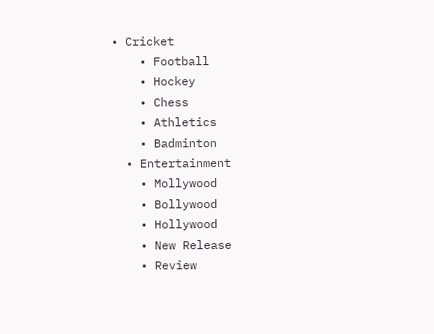• Cricket
    • Football
    • Hockey
    • Chess
    • Athletics
    • Badminton
  • Entertainment
    • Mollywood
    • Bollywood
    • Hollywood
    • New Release
    • Review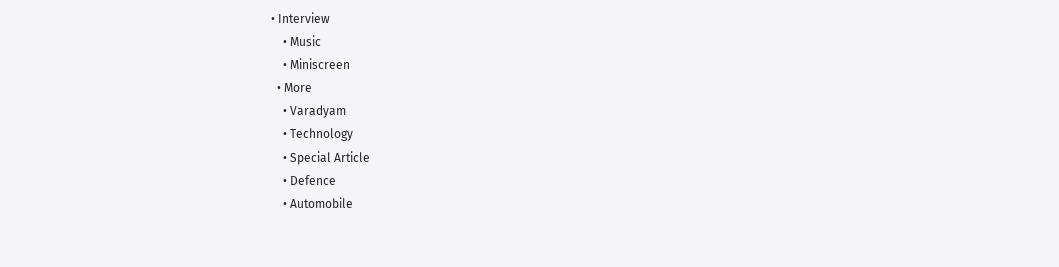• Interview
    • Music
    • Miniscreen
  • More
    • Varadyam
    • Technology
    • Special Article
    • Defence
    • Automobile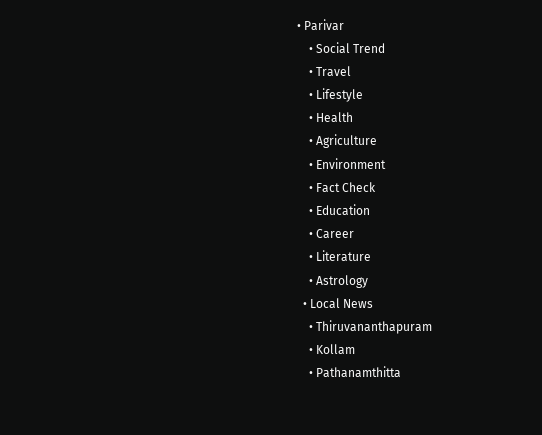• Parivar
    • Social Trend
    • Travel
    • Lifestyle
    • Health
    • Agriculture
    • Environment
    • Fact Check
    • Education
    • Career
    • Literature
    • Astrology
  • Local News
    • Thiruvananthapuram
    • Kollam
    • Pathanamthitta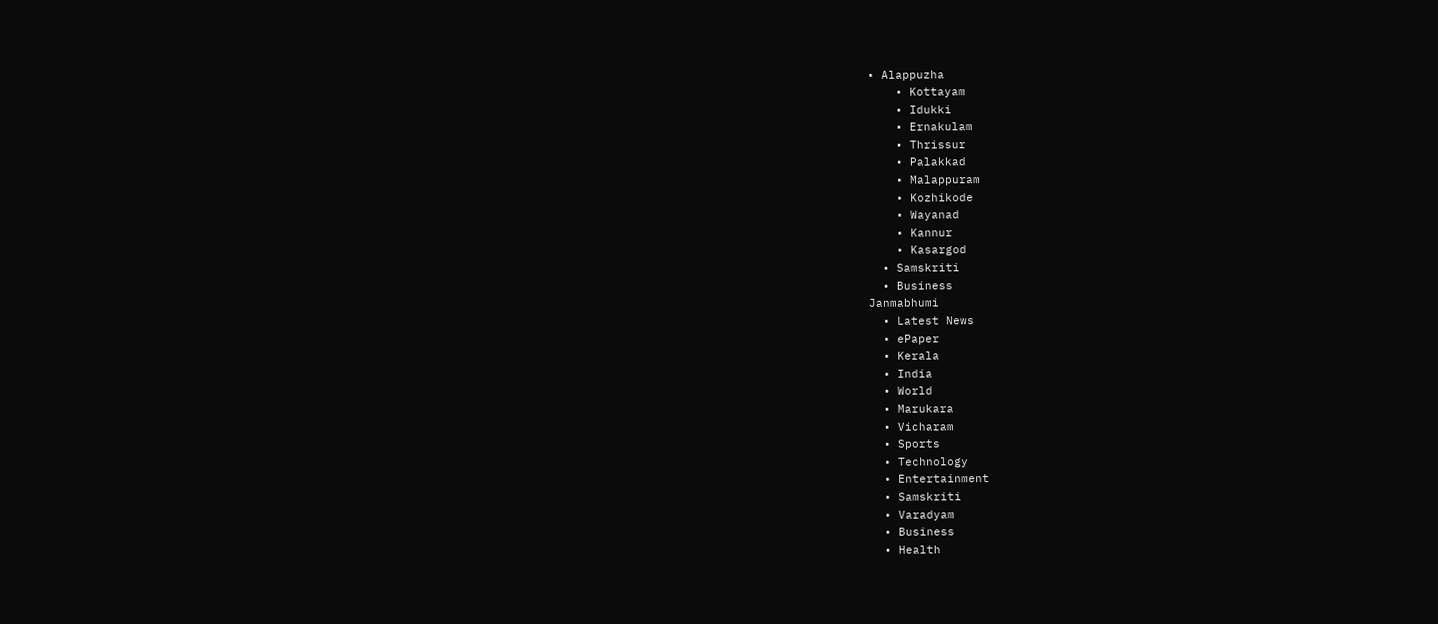• Alappuzha
    • Kottayam
    • Idukki
    • Ernakulam
    • Thrissur
    • Palakkad
    • Malappuram
    • Kozhikode
    • Wayanad
    • Kannur
    • Kasargod
  • Samskriti
  • Business
Janmabhumi
  • Latest News
  • ePaper
  • Kerala
  • India
  • World
  • Marukara
  • Vicharam
  • Sports
  • Technology
  • Entertainment
  • Samskriti
  • Varadyam
  • Business
  • Health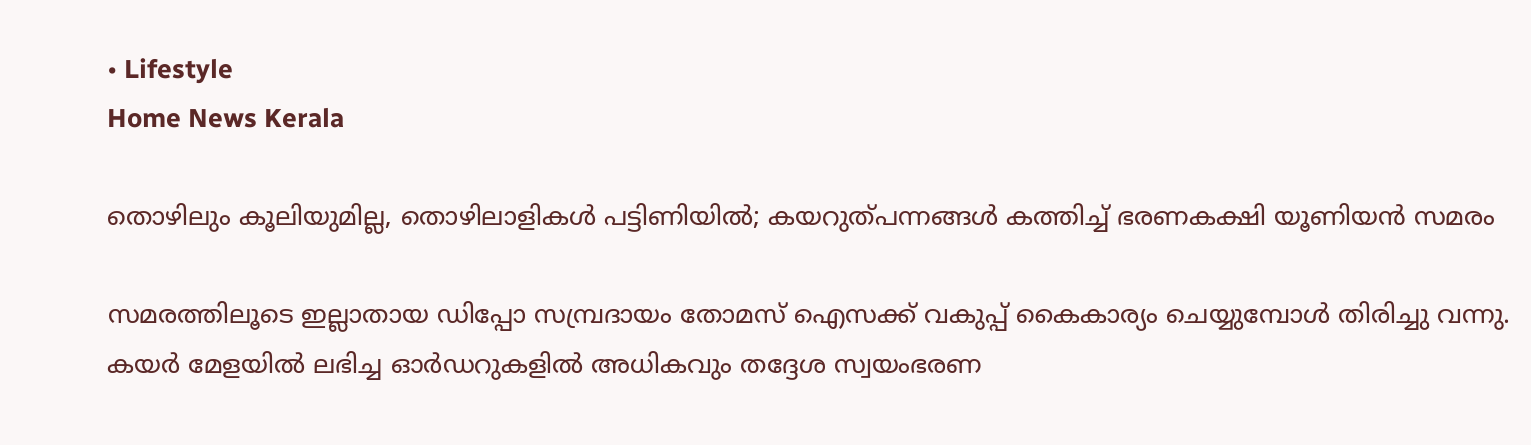• Lifestyle
Home News Kerala

തൊഴിലും കൂലിയുമില്ല, തൊഴിലാളികള്‍ പട്ടിണിയില്‍; കയറുത്പന്നങ്ങള്‍ കത്തിച്ച് ഭരണകക്ഷി യൂണിയന്‍ സമരം

സമരത്തിലൂടെ ഇല്ലാതായ ഡിപ്പോ സമ്പ്രദായം തോമസ് ഐസക്ക് വകുപ്പ് കൈകാര്യം ചെയ്യുമ്പോള്‍ തിരിച്ചു വന്നു. കയര്‍ മേളയില്‍ ലഭിച്ച ഓര്‍ഡറുകളില്‍ അധികവും തദ്ദേശ സ്വയംഭരണ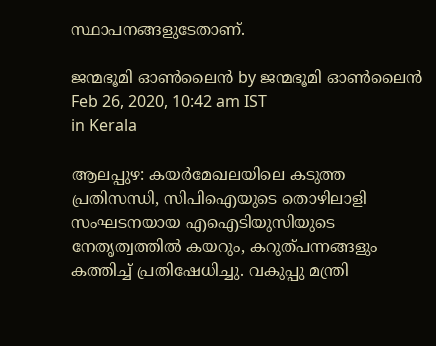സ്ഥാപനങ്ങളുടേതാണ്.

ജന്മഭൂമി ഓണ്‍ലൈന്‍ by ജന്മഭൂമി ഓണ്‍ലൈന്‍
Feb 26, 2020, 10:42 am IST
in Kerala

ആലപ്പുഴ: കയര്‍മേഖലയിലെ കടുത്ത പ്രതിസന്ധി, സിപിഐയുടെ തൊഴിലാളി സംഘടനയായ എഐടിയുസിയുടെ നേതൃത്വത്തില്‍ കയറും, കറുത്പന്നങ്ങളും കത്തിച്ച് പ്രതിഷേധിച്ചു. വകുപ്പു മന്ത്രി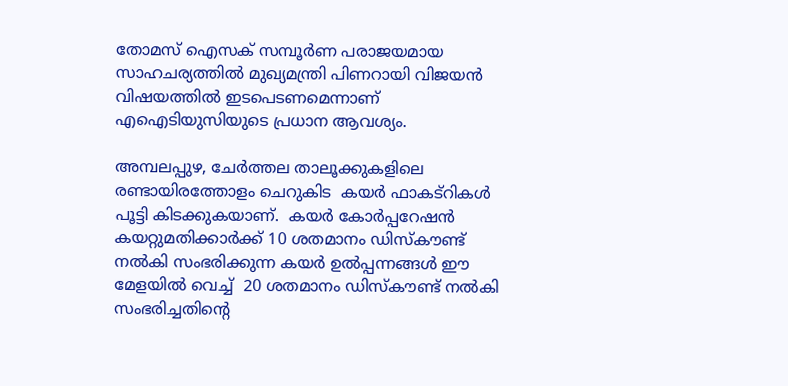തോമസ് ഐസക് സമ്പൂര്‍ണ പരാജയമായ സാഹചര്യത്തില്‍ മുഖ്യമന്ത്രി പിണറായി വിജയന്‍ വിഷയത്തില്‍ ഇടപെടണമെന്നാണ് എഐടിയുസിയുടെ പ്രധാന ആവശ്യം.

അമ്പലപ്പുഴ, ചേര്‍ത്തല താലൂക്കുകളിലെ രണ്ടായിരത്തോളം ചെറുകിട  കയര്‍ ഫാകട്‌റികള്‍ പൂട്ടി കിടക്കുകയാണ്.  കയര്‍ കോര്‍പ്പറേഷന്‍ കയറ്റുമതിക്കാര്‍ക്ക് 10 ശതമാനം ഡിസ്‌കൗണ്ട്  നല്‍കി സംഭരിക്കുന്ന കയര്‍ ഉല്‍പ്പന്നങ്ങള്‍ ഈ മേളയില്‍ വെച്ച്  20 ശതമാനം ഡിസ്‌കൗണ്ട് നല്‍കി സംഭരിച്ചതിന്റെ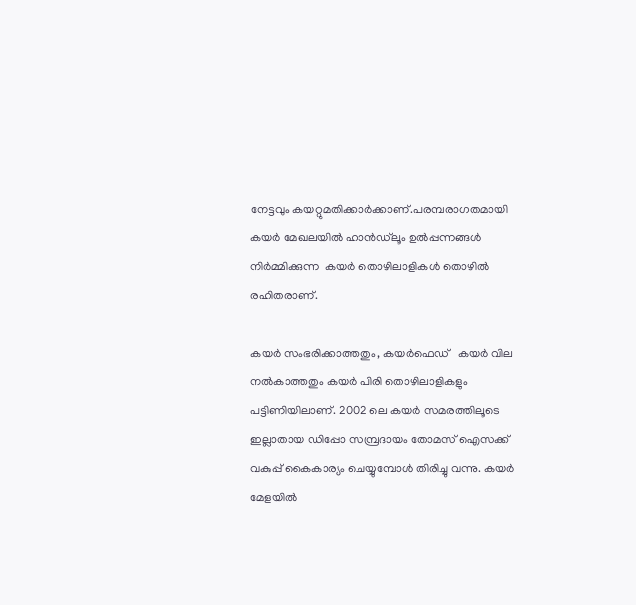നേട്ടവും കയറ്റുമതിക്കാര്‍ക്കാണ്.പരമ്പരാഗതമായി കയര്‍ മേഖലയില്‍ ഹാന്‍ഡ്‌ലൂം ഉല്‍പ്പന്നങ്ങള്‍ നിര്‍മ്മിക്കുന്ന  കയര്‍ തൊഴിലാളികള്‍ തൊഴില്‍ രഹിതരാണ്.

കയര്‍ സംഭരിക്കാത്തതും, കയര്‍ഫെഡ്   കയര്‍ വില നല്‍കാത്തതും കയര്‍ പിരി തൊഴിലാളികളും പട്ടിണിയിലാണ്. 2002 ലെ കയര്‍ സമരത്തിലൂടെ ഇല്ലാതായ ഡിപ്പോ സമ്പ്രദായം തോമസ് ഐസക്ക് വകുപ്പ് കൈകാര്യം ചെയ്യുമ്പോള്‍ തിരിച്ചു വന്നു. കയര്‍ മേളയില്‍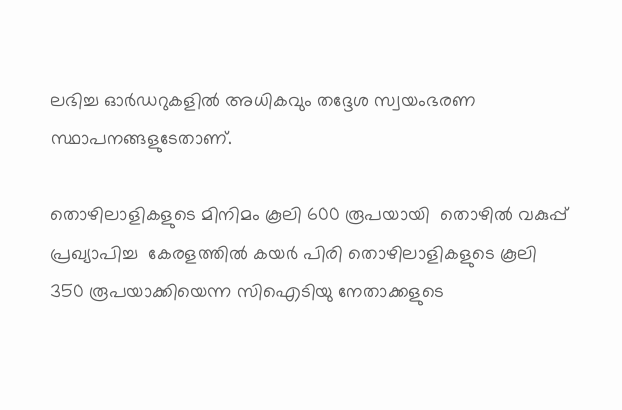ലഭിച്ച ഓര്‍ഡറുകളില്‍ അധികവും തദ്ദേശ സ്വയംഭരണ സ്ഥാപനങ്ങളുടേതാണ്.

തൊഴിലാളികളുടെ മിനിമം കൂലി 600 രൂപയായി  തൊഴില്‍ വകുപ്പ് പ്രഖ്യാപിച്ച  കേരളത്തില്‍ കയര്‍ പിരി തൊഴിലാളികളുടെ കൂലി 350 രൂപയാക്കിയെന്ന സിഐടിയു നേതാക്കളുടെ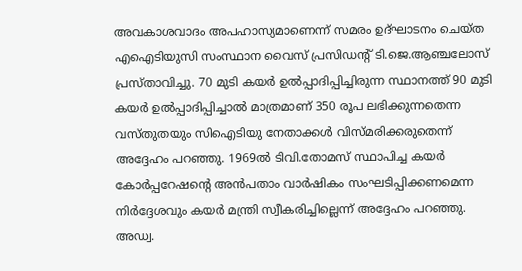അവകാശവാദം അപഹാസ്യമാണെന്ന് സമരം ഉദ്ഘാടനം ചെയ്ത എഐടിയുസി സംസ്ഥാന വൈസ് പ്രസിഡന്റ് ടി.ജെ.ആഞ്ചലോസ് പ്രസ്താവിച്ചു. 70 മുടി കയര്‍ ഉല്‍പ്പാദിപ്പിച്ചിരുന്ന സ്ഥാനത്ത് 90 മുടി കയര്‍ ഉല്‍പ്പാദിപ്പിച്ചാല്‍ മാത്രമാണ് 350 രൂപ ലഭിക്കുന്നതെന്ന വസ്തുതയും സിഐടിയു നേതാക്കള്‍ വിസ്മരിക്കരുതെന്ന് അദ്ദേഹം പറഞ്ഞു. 1969ല്‍ ടിവി.തോമസ് സ്ഥാപിച്ച കയര്‍ കോര്‍പ്പറേഷന്റെ അന്‍പതാം വാര്‍ഷികം സംഘടിപ്പിക്കണമെന്ന നിര്‍ദ്ദേശവും കയര്‍ മന്ത്രി സ്വീകരിച്ചില്ലെന്ന് അദ്ദേഹം പറഞ്ഞു. അഡ്വ.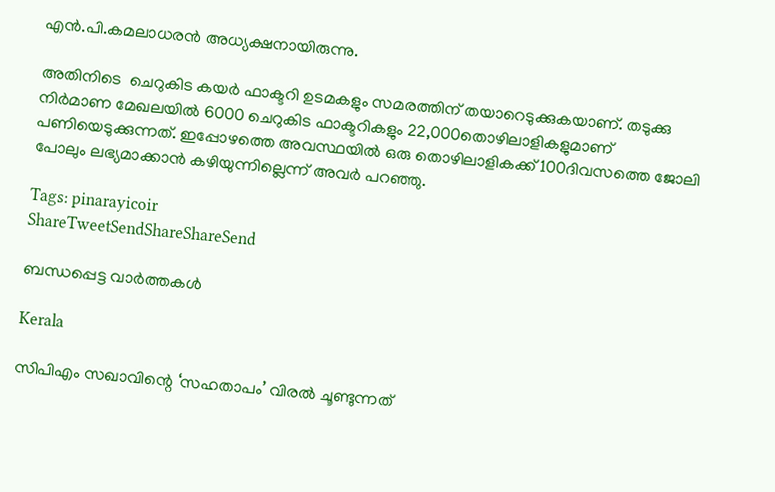എന്‍.പി.കമലാധരന്‍ അധ്യക്ഷനായിരുന്നു.

അതിനിടെ  ചെറുകിട കയര്‍ ഫാക്ടറി ഉടമകളും സമരത്തിന് തയാറെടുക്കുകയാണ്. തടുക്കു നിര്‍മാണ മേഖലയില്‍ 6000 ചെറുകിട ഫാക്ടറികളും 22,000തൊഴിലാളികളുമാണ് പണിയെടുക്കുന്നത്. ഇപ്പോഴത്തെ അവസ്ഥയില്‍ ഒരു തൊഴിലാളികക്ക് 100ദിവസത്തെ ജോലി പോലും ലഭ്യമാക്കാന്‍ കഴിയുന്നില്ലെന്ന് അവര്‍ പറഞ്ഞു.

Tags: pinarayicoir
ShareTweetSendShareShareSend

ബന്ധപ്പെട്ട വാര്‍ത്തകള്‍

Kerala

സിപിഎം സഖാവിന്റെ ‘സഹതാപം’ വിരൽ ചൂണ്ടുന്നത്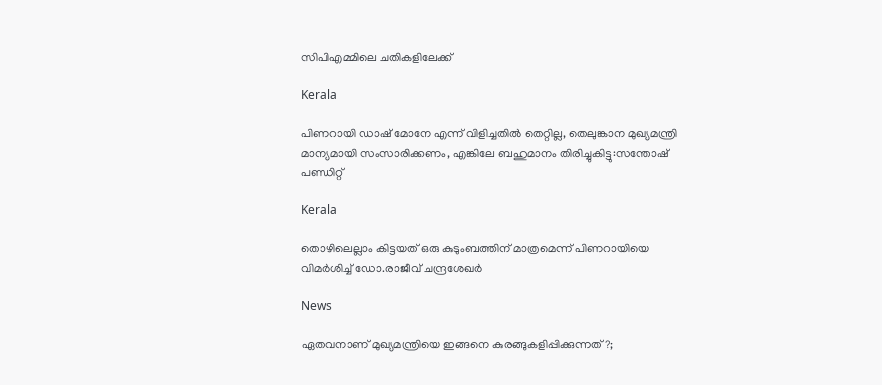സിപിഎമ്മിലെ ചതികളിലേക്ക്

Kerala

പിണറായി ഡാഷ് മോനേ എന്ന് വിളിച്ചതില്‍ തെറ്റില്ല, തെലുങ്കാന മുഖ്യമന്ത്രി മാന്യമായി സംസാരിക്കണം, എങ്കിലേ ബഹുമാനം തിരിച്ചുകിട്ടു:സന്തോഷ് പണ്ഡിറ്റ്

Kerala

തൊഴിലെല്ലാം കിട്ടയത് ഒരു കുടുംബത്തിന് മാത്രമെന്ന് പിണറായിയെ വിമർശിച്ച് ഡോ.രാജീവ് ചന്ദ്രശേഖർ

News

ഏതവനാണ് മുഖ്യമന്ത്രിയെ ഇങ്ങനെ കുരങ്ങുകളിപ്പിക്കുന്നത്?;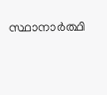സ്ഥാനാർത്ഥി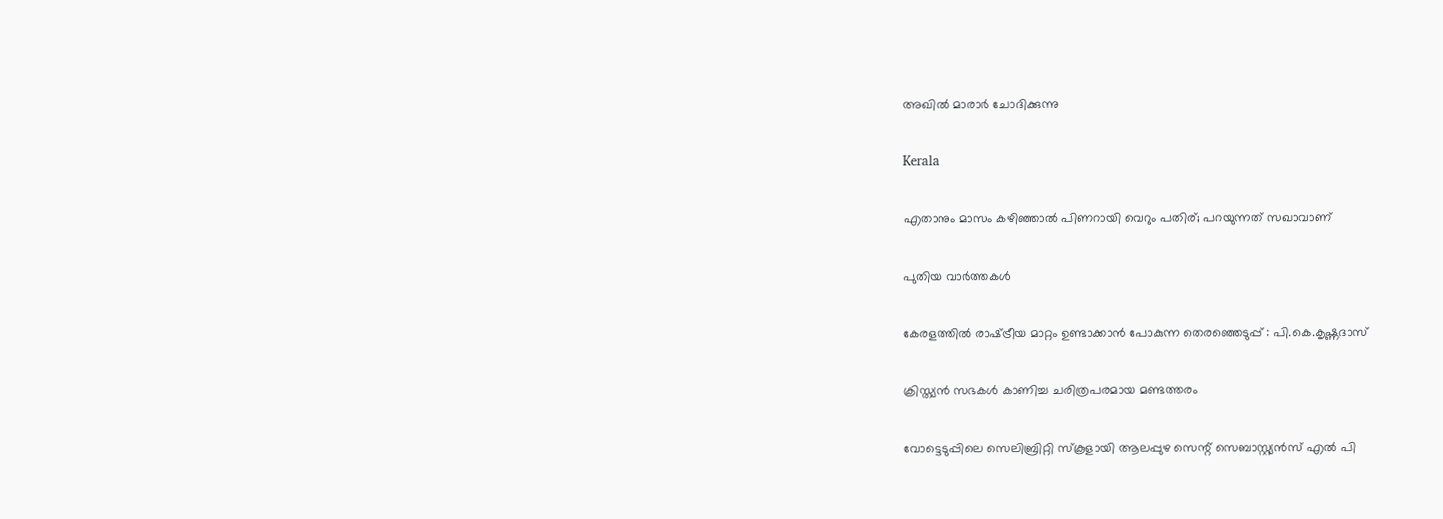അഖിൽ മാരാർ ചോദിക്കുന്നു

Kerala

എതാനും മാസം കഴിഞ്ഞാൽ പിണറായി വെറും പതിര്; പറയുന്നത് സഖാവാണ്

പുതിയ വാര്‍ത്തകള്‍

കേരളത്തില്‍ രാഷ്‌ട്രീയ മാറ്റം ഉണ്ടാക്കാന്‍ പോകുന്ന തെരഞ്ഞെടുപ്പ് : പി.കെ.കൃഷ്ണദാസ്

ക്രിസ്ത്യൻ സഭകൾ കാണിച്ച ചരിത്രപരമായ മണ്ടത്തരം

വോട്ടെടുപ്പിലെ സെലിബ്രിറ്റി സ്‌കൂളായി ആലപ്പുഴ സെന്റ് സെബാസ്റ്റ്യന്‍സ് എല്‍ പി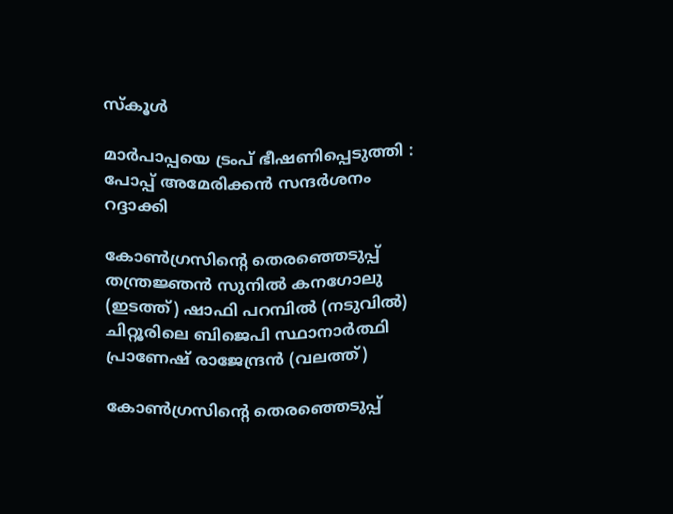സ്‌കൂള്‍

മാര്‍പാപ്പയെ ട്രംപ് ഭീഷണിപ്പെടുത്തി : പോപ്പ് അമേരിക്കന്‍ സന്ദര്‍ശനം റദ്ദാക്കി

കോണ്‍ഗ്രസിന്‍റെ തെരഞ്ഞെടുപ്പ് തന്ത്രജ്ഞന്‍ സുനില്‍ കനഗോലു (ഇടത്ത്) ഷാഫി പറമ്പില്‍ (നടുവില്‍) ചിറ്റൂരിലെ ബിജെപി സ്ഥാനാര്‍ത്ഥി പ്രാണേഷ് രാജേന്ദ്രന്‍ (വലത്ത്)

കോണ്‍ഗ്രസിന്റെ തെരഞ്ഞെടുപ്പ്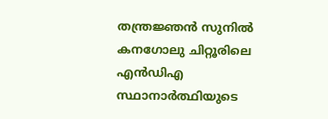തന്ത്രജ്ഞന്‍ സുനില്‍ കനഗോലു ചിറ്റൂരിലെ എന്‍ഡിഎ സ്ഥാനാര്‍ത്ഥിയുടെ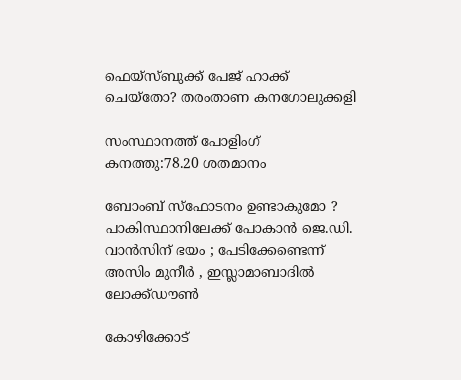ഫെയ്സ്ബുക്ക് പേജ് ഹാക്ക് ചെയ്തോ? തരംതാണ കനഗോലുക്കളി

സംസ്ഥാനത്ത് പോളിംഗ് കനത്തു:78.20 ശതമാനം

ബോംബ് സ്ഫോടനം ഉണ്ടാകുമോ ? പാകിസ്ഥാനിലേക്ക് പോകാൻ ജെ.ഡി. വാൻസിന് ഭയം ; പേടിക്കേണ്ടെന്ന് അസിം മുനീർ , ഇസ്ലാമാബാദിൽ ലോക്ക്ഡൗൺ

കോഴിക്കോട്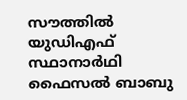സൗത്തില്‍ യുഡിഎഫ് സ്ഥാനാര്‍ഥി ഫൈസല്‍ ബാബു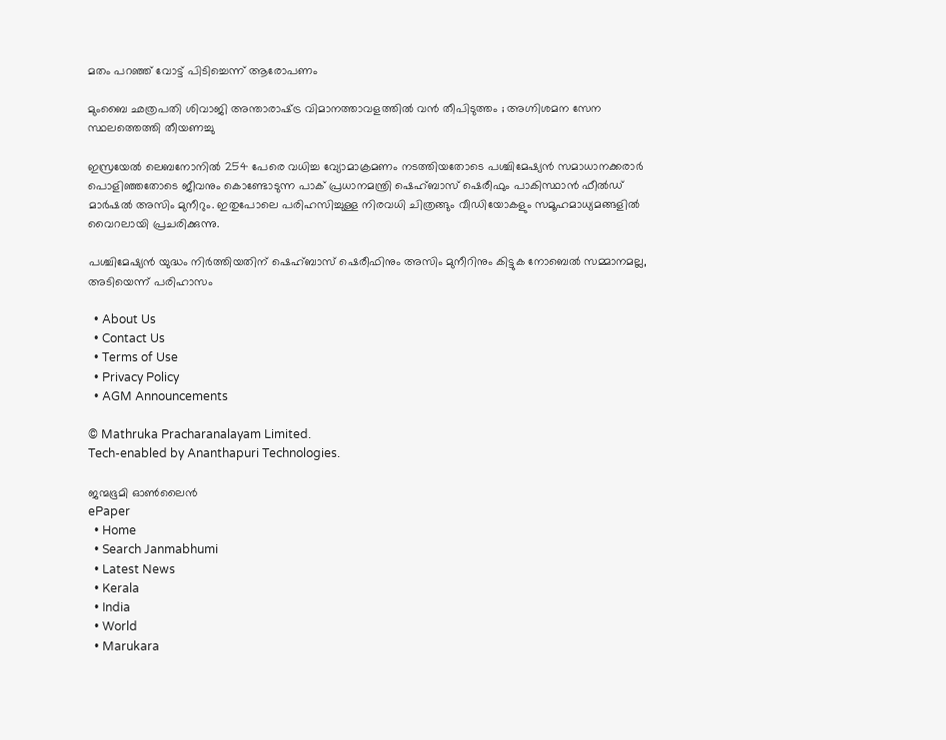മതം പറഞ്ഞ് വോട്ട് പിടിച്ചെന്ന് ആരോപണം

മുംബൈ ഛത്രപതി ശിവാജി അന്താരാഷ്‌ട്ര വിമാനത്താവളത്തിൽ വൻ തീപിടുത്തം ; അഗ്നിശമന സേന സ്ഥലത്തെത്തി തീയണച്ചു

ഇസ്രയേല്‍ ലെബനോനില്‍ 254 പേരെ വധിച്ച വ്യോമാക്രമണം നടത്തിയതോടെ പശ്ചിമേഷ്യന്‍ സമാധാനക്കരാര്‍ പൊളിഞ്ഞതോടെ ജീവനും കൊണ്ടോടുന്ന പാക് പ്രധാനമന്ത്രി ഷെഹ്ബാസ് ഷെരീഫും പാകിസ്ഥാന്‍ ഫീല്‍ഡ് മാര്‍ഷല്‍ അസിം മുനീറും. ഇതുപോലെ പരിഹസിച്ചുള്ള നിരവധി ചിത്രങ്ങും വീഡിയോകളും സമൂഹമാധ്യമങ്ങളില്‍ വൈറലായി പ്രചരിക്കുന്നു.

പശ്ചിമേഷ്യന്‍ യുദ്ധം നിര്‍ത്തിയതിന് ഷെഹ്ബാസ് ഷെരീഫിനും അസിം മുനീറിനും കിട്ടുക നോബെല്‍ സമ്മാനമല്ല, അടിയെന്ന് പരിഹാസം

  • About Us
  • Contact Us
  • Terms of Use
  • Privacy Policy
  • AGM Announcements

© Mathruka Pracharanalayam Limited.
Tech-enabled by Ananthapuri Technologies.

ജന്മഭൂമി ഓണ്‍ലൈന്‍
ePaper
  • Home
  • Search Janmabhumi
  • Latest News
  • Kerala
  • India
  • World
  • Marukara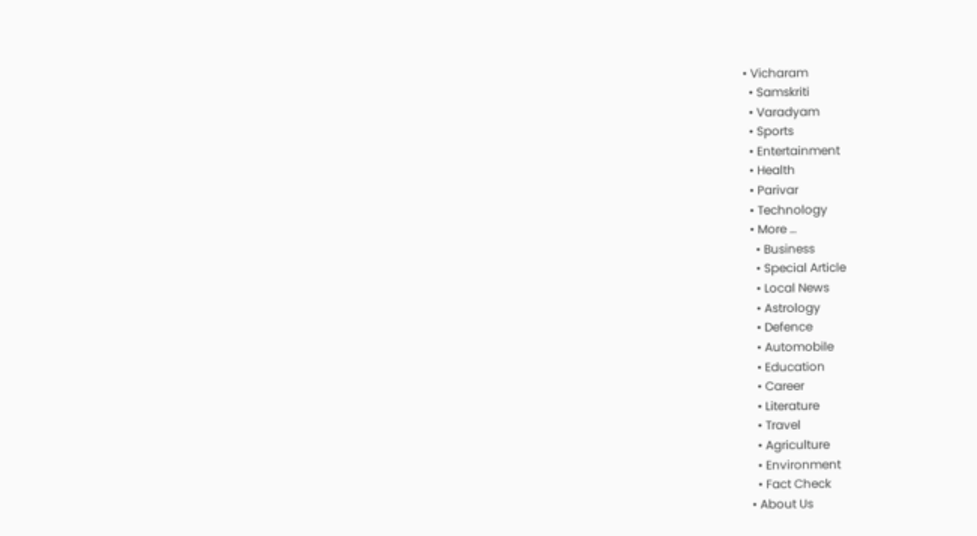• Vicharam
  • Samskriti
  • Varadyam
  • Sports
  • Entertainment
  • Health
  • Parivar
  • Technology
  • More …
    • Business
    • Special Article
    • Local News
    • Astrology
    • Defence
    • Automobile
    • Education
    • Career
    • Literature
    • Travel
    • Agriculture
    • Environment
    • Fact Check
  • About Us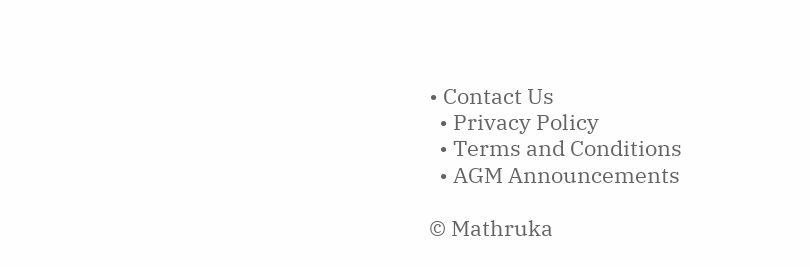• Contact Us
  • Privacy Policy
  • Terms and Conditions
  • AGM Announcements

© Mathruka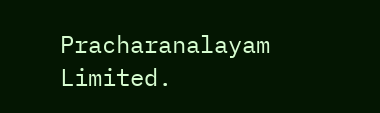Pracharanalayam Limited.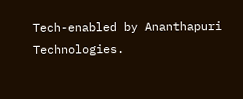Tech-enabled by Ananthapuri Technologies.